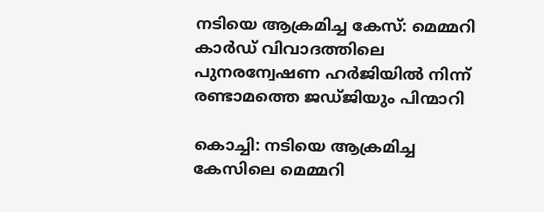നടിയെ ആക്രമിച്ച കേസ്: മെമ്മറി കാർഡ് വിവാദത്തിലെ പുനരന്വേഷണ ഹർജിയിൽ നിന്ന് രണ്ടാമത്തെ ജഡ്ജിയും പിന്മാറി

കൊച്ചി: നടിയെ ആക്രമിച്ച കേസിലെ മെമ്മറി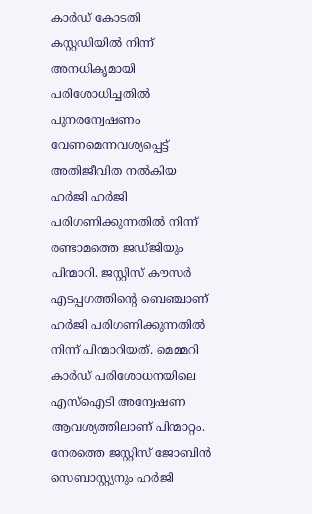കാർഡ് കോടതി കസ്റ്റഡിയിൽ നിന്ന് അനധികൃമായി പരിശോധിച്ചതിൽ പുനരന്വേഷണം വേണമെന്നവശ്യപ്പെട്ട് അതിജീവിത നൽകിയ ഹർജി ഹര്‍ജി പരിഗണിക്കുന്നതില്‍ നിന്ന് രണ്ടാമത്തെ ജഡ്ജിയും പിന്മാറി. ജസ്റ്റിസ് കൗസർ എടപ്പഗത്തിന്റെ ബെഞ്ചാണ് ഹർജി പരിഗണിക്കുന്നതിൽ നിന്ന് പിന്മാറിയത്. മെമ്മറി കാര്‍ഡ് പരിശോധനയിലെ എസ്‌ഐടി അന്വേഷണ ആവശ്യത്തിലാണ് പിന്മാറ്റം. നേരത്തെ ജസ്റ്റിസ് ജോബിന്‍ സെബാസ്റ്റ്യനും ഹര്‍ജി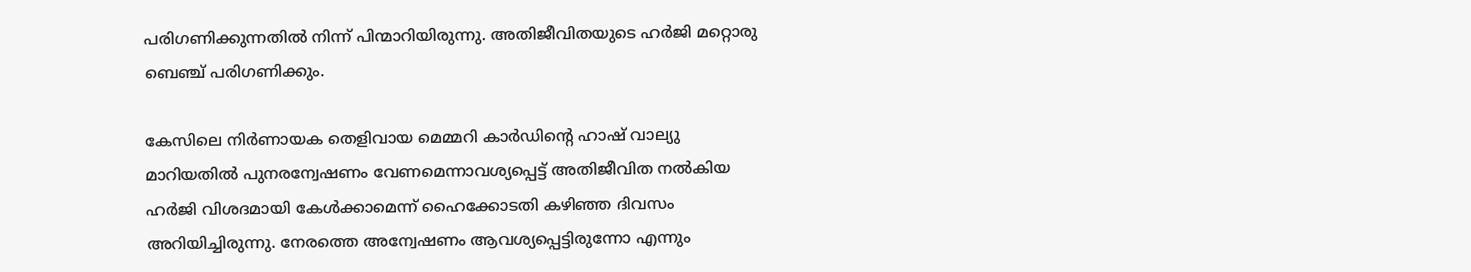പരിഗണിക്കുന്നതില്‍ നിന്ന് പിന്മാറിയിരുന്നു. അതിജീവിതയുടെ ഹര്‍ജി മറ്റൊരു ബെഞ്ച് പരിഗണിക്കും.

കേസിലെ നിർണായക തെളിവായ മെമ്മറി കാർഡിന്റെ ഹാഷ് വാല്യു മാറിയതിൽ പുനരന്വേഷണം വേണമെന്നാവശ്യപ്പെട്ട് അതിജീവിത നൽകിയ ഹർജി വിശദമായി കേൾക്കാമെന്ന് ഹൈക്കോടതി കഴിഞ്ഞ ദിവസം അറിയിച്ചിരുന്നു. നേരത്തെ അന്വേഷണം ആവശ്യപ്പെട്ടിരുന്നോ എന്നും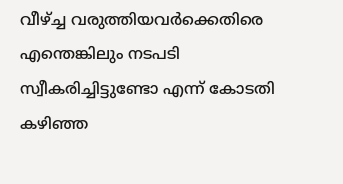വീഴ്ച്ച വരുത്തിയവർക്കെതിരെ എന്തെങ്കിലും നടപടി സ്വീകരിച്ചിട്ടുണ്ടോ എന്ന് കോടതി കഴിഞ്ഞ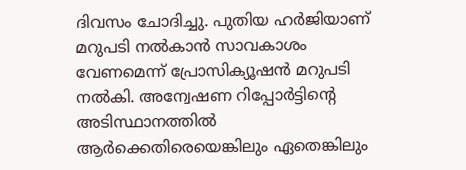ദിവസം ചോദിച്ചു. പുതിയ ഹർജിയാണ് മറുപടി നൽകാൻ സാവകാശം വേണമെന്ന് പ്രോസിക്യൂഷൻ മറുപടി നൽകി. അന്വേഷണ റിപ്പോർട്ടിന്റെ അടിസ്ഥാനത്തിൽ ആർക്കെതിരെയെങ്കിലും ഏതെങ്കിലും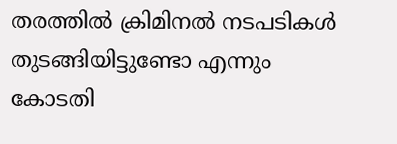തരത്തിൽ ക്രിമിനൽ നടപടികൾ തുടങ്ങിയിട്ടുണ്ടോ എന്നും കോടതി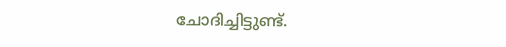ചോദിച്ചിട്ടുണ്ട്.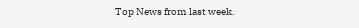Top News from last week.